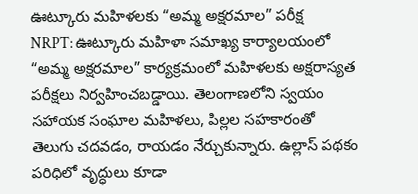ఊట్కూరు మహిళలకు “అమ్మ అక్షరమాల” పరీక్ష
NRPT: ఊట్కూరు మహిళా సమాఖ్య కార్యాలయంలో “అమ్మ అక్షరమాల” కార్యక్రమంలో మహిళలకు అక్షరాస్యత పరీక్షలు నిర్వహించబడ్డాయి. తెలంగాణలోని స్వయం సహాయక సంఘాల మహిళలు, పిల్లల సహకారంతో తెలుగు చదవడం, రాయడం నేర్చుకున్నారు. ఉల్లాస్ పథకం పరిధిలో వృద్ధులు కూడా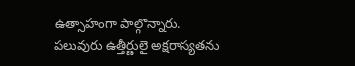ఉత్సాహంగా పాల్గొన్నారు. పలువురు ఉత్తీర్ణులై అక్షరాస్యతను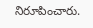నిరూపించారు.